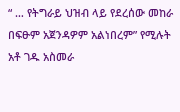“ … የትግራይ ህዝብ ላይ የደረሰው መከራ በፍፁም አጀንዳዎም አልነበረም” የሚሉት አቶ ገዱ አስመራ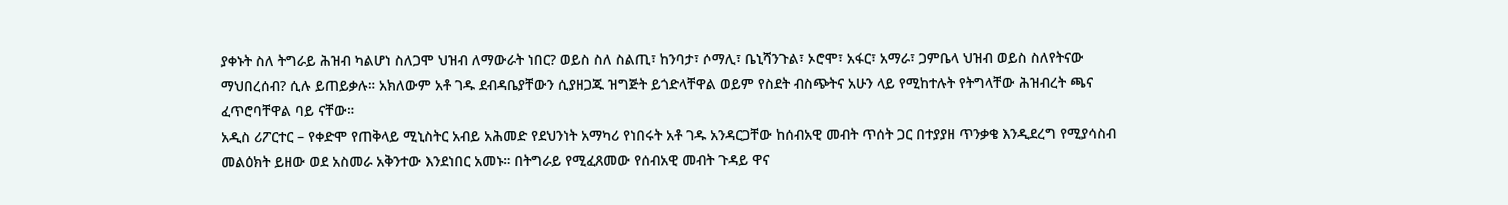ያቀኑት ስለ ትግራይ ሕዝብ ካልሆነ ስለጋሞ ህዝብ ለማውራት ነበር? ወይስ ስለ ስልጢ፣ ከንባታ፣ ሶማሊ፣ ቤኒሻንጉል፣ ኦሮሞ፣ አፋር፣ አማራ፣ ጋምቤላ ህዝብ ወይስ ስለየትናው ማህበረሰብ? ሲሉ ይጠይቃሉ። አክለውም አቶ ገዱ ደብዳቤያቸውን ሲያዘጋጁ ዝግጅት ይጎድላቸዋል ወይም የስደት ብስጭትና አሁን ላይ የሚከተሉት የትግላቸው ሕዝብረት ጫና ፈጥሮባቸዋል ባይ ናቸው።
አዲስ ሪፖርተር – የቀድሞ የጠቅላይ ሚኒስትር አብይ አሕመድ የደህንነት አማካሪ የነበሩት አቶ ገዱ አንዳርጋቸው ከሰብአዊ መብት ጥሰት ጋር በተያያዘ ጥንቃቄ እንዲደረግ የሚያሳስብ መልዕክት ይዘው ወደ አስመራ አቅንተው እንደነበር አመኑ። በትግራይ የሚፈጸመው የሰብአዊ መብት ጉዳይ ዋና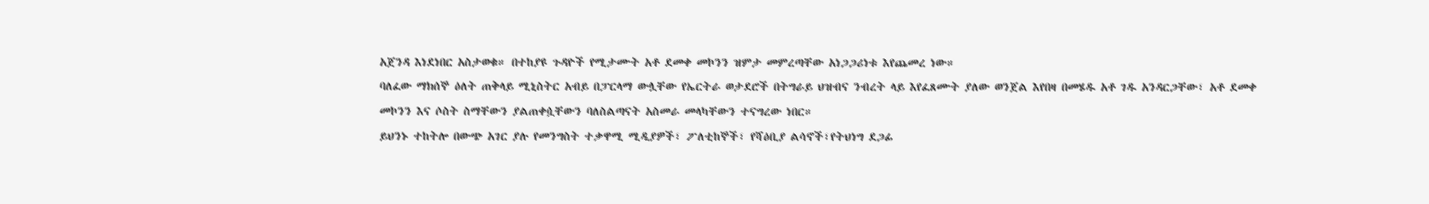አጀንዳ እነደነበር አስታወቁ። በተከያዩ ጉዳዮች የሚታሙት አቶ ደመቀ መኮንን ዝምታ መምረጣቸው አነጋጋሪነቱ እየጨመረ ነው።
ባለፈው ማክሰኞ ዕለት ጠቅላይ ሚኒስትር አብይ በፓርላማ ውሏቸው የኤርትራ ወታደሮች በትግራይ ህዝብና ንብረት ላይ እየፈጸሙት ያለው ወንጀል እየበዛ በመሄዱ አቶ ገዱ አንዳርጋቸው፣ አቶ ደመቀ መኮንን እና ሶስት ስማቸውን ያልጠቀሷቸውን ባለስልጣናት አስመራ መላካቸውን ተናግረው ነበር።
ይህንኑ ተከትሎ በውጭ አገር ያሉ የመንግስት ተቃዋሚ ሚዲያዎች፣ ፖለቲከኞች፣ የሻዕቢያ ልሳኖች፣የትህነግ ደጋፊ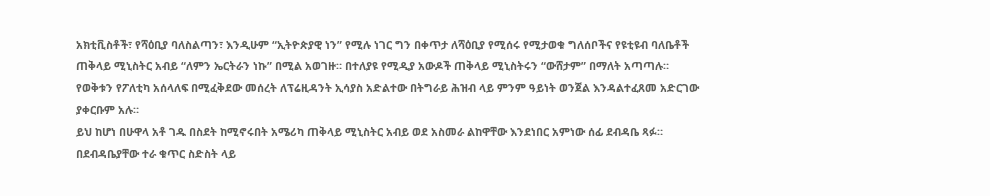አክቲቪስቶች፣ የሻዕቢያ ባለስልጣን፣ እንዲሁም “ኢትዮጵያዊ ነን” የሚሉ ነገር ግን በቀጥታ ለሻዕቢያ የሚሰሩ የሚታወቁ ግለሰቦችና የዩቲዩብ ባለቤቶች ጠቅላይ ሚኒስትር አብይ “ለምን ኤርትራን ነኩ” በሚል አወገዙ። በተለያዩ የሚዲያ አውዶች ጠቅላይ ሚኒስትሩን “ውሸታም” በማለት አጣጣሉ። የወቅቱን የፖለቲካ አሰላለፍ በሚፈቅደው መሰረት ለፕሬዚዳንት ኢሳያስ አድልተው በትግራይ ሕዝብ ላይ ምንም ዓይነት ወንጀል እንዳልተፈጸመ አድርገው ያቀርቡም አሉ።
ይህ ከሆነ በሁዋላ አቶ ገዱ በስደት ከሚኖሩበት አሜሪካ ጠቅላይ ሚኒስትር አብይ ወደ አስመራ ልከዋቸው እንደነበር አምነው ሰፊ ደብዳቤ ጻፉ። በደብዳቤያቸው ተራ ቁጥር ስድስት ላይ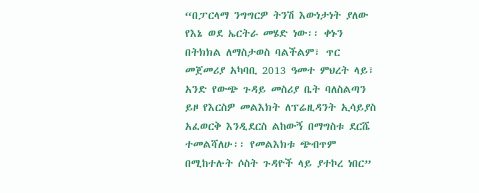“በፓርላማ ንግግርዎ ትንሽ እውነታነት ያለው የእኔ ወደ ኤርትራ መሄድ ነው፡፡ ቀኑን በትክክል ለማስታወስ ባልችልም፣ ጥር መጀመሪያ አካባቢ 2013 ዓመተ ምህረት ላይ፣ አንድ የውጭ ጉዳይ መስሪያ ቤት ባለስልጣን ይዞ የእርስዎ መልእክት ለፕሬዚዳንት ኢሳይያስ አፈወርቅ እንዲደርስ ልከውኝ በማግስቱ ደርሼ ተመልሻለሁ፡፡ የመልእክቱ ጭብጥም በሚከተሉት ሶስት ጉዳዮች ላይ ያተኮረ ነበር”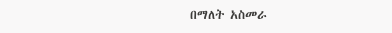በማለት አስመራ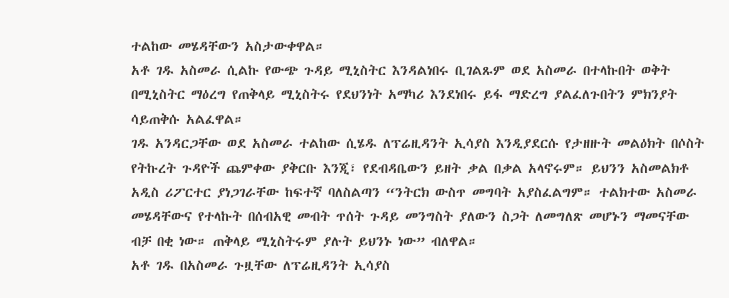ተልከው መሄዳቸውን አስታውቀዋል።
አቶ ገዱ አስመራ ሲልኩ የውጭ ጉዳይ ሚኒስትር እንዳልነበሩ ቢገልጹም ወደ አስመራ በተላኩበት ወቅት በሚኒስትር ማዕረግ የጠቅላይ ሚኒስትሩ የደህንነት አማካሪ እንደነበሩ ይፋ ማድረግ ያልፈለጉበትን ምክንያት ሳይጠቅሱ አልፈዋል።
ገዱ አንዳርጋቸው ወደ አስመራ ተልከው ሲሄዱ ለፕሬዚዳንት ኢሳያስ እንዲያደርሱ የታዘዙት መልዕክት በሶስት የትኩረት ጉዳዮች ጨምቀው ያቅርቡ እንጂ፣ የደብዳቤውን ይዘት ቃል በቃል አላኖሩም። ይህንን አስመልክቶ አዲስ ሪፖርተር ያነጋገራቸው ከፍተኛ ባለስልጣን “ንትርክ ውስጥ መግባት አያስፈልግም። ተልክተው አስመራ መሄዳቸውና የተላኩት በሰብአዊ መብት ጥሰት ጉዳይ መንግስት ያለውን ስጋት ለመግለጽ መሆኑን ማመናቸው ብቻ በቂ ነው። ጠቅላይ ሚኒስትሩም ያሉት ይህንኑ ነው” ብለዋል።
አቶ ገዱ በአስመራ ጉዟቸው ለፕሬዚዳንት ኢሳያስ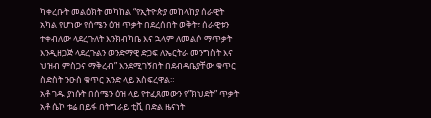ካቀረቡት መልዕክት መካከል “የኢትዮጵያ መከላከያ ሰራዊት አካል የሆነው የሰሜን ዕዝ ጥቃት በደረሰበት ወቅት፣ ሰራዊቱን ተቀብለው ላደረጉለት እንክብካቤ እና ኋላም ለመልሶ ማጥቃት እንዲዘጋጅ ላደረጉልን ወንድማዊ ድጋፍ ለኤርትራ መንግስት እና ህዝብ ምስጋና ማቅረብ” እንደሚገኝበት በደብዳቤያቸው ቁጥር ስድስት ንዑስ ቁጥር አንድ ላይ አስፍረዋል።
አቶ ገዱ ያነሱት በሰሜን ዕዝ ላይ የተፈጸመውን የ”ክህደት” ጥቃት አቶ ሴኮ ቱሬ በይፋ በትግራይ ቲቪ በድል ዜናነት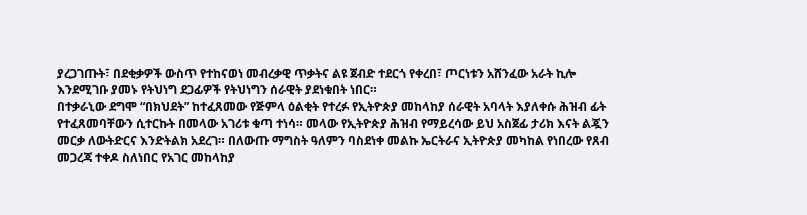ያረጋገጡት፣ በደቂቃዎች ውስጥ የተከናወነ መብረቃዊ ጥቃትና ልዩ ጀብድ ተደርጎ የቀረበ፣ ጦርነቱን አሸንፈው አራት ኪሎ እንደሚገቡ ያመኑ የትህነግ ደጋፊዎች የትህነግን ሰራዊት ያደነቁበት ነበር።
በተቃራኒው ደግሞ “በክህደት” ከተፈጸመው የጅምላ ዕልቂት የተረፉ የኢትዮጵያ መከላከያ ሰራዊት አባላት እያለቀሱ ሕዝብ ፊት የተፈጸመባቸውን ሲተርኩት በመላው አገሪቱ ቁጣ ተነሳ። መላው የኢትዮጵያ ሕዝብ የማይረሳው ይህ አስጀፊ ታሪክ እናት ልጇን መርቃ ለውትድርና እንድትልክ አደረገ። በለውጡ ማግስት ዓለምን ባስደነቀ መልኩ ኤርትራና ኢትዮጵያ መካከል የነበረው የጸብ መጋረጃ ተቀዶ ስለነበር የአገር መከላከያ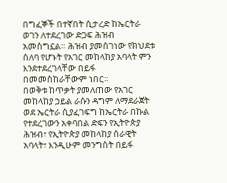በግፈኞች በተኛበት ሲታረድ ከኤርትራ ወገን ለተደረገው ድጋፍ ሕዝብ አመስግኗል። ሕዝብ ያመሰገነው የክህደቱ ሰለባ የሆኑት የአገር መከላከያ አባላት ምን እንደተደረገላቸው በይፋ በመመስከራቸውም ነበር።
በወቅቱ ከጥቃት ያመለጠው የአገር መከላከያ ኃይል ራሱን ዳግም ለማደራጀት ወደ ኤርትራ ሲያፈገፍግ ከኤርትራ በኩል የተደረገውን አቀባበል ድፍን የኢትዮጵያ ሕዝብ፣ የኢትዮጵያ መከላከያ ሰራዊት አባላት፣ እንዲሁም መንግስት በይፋ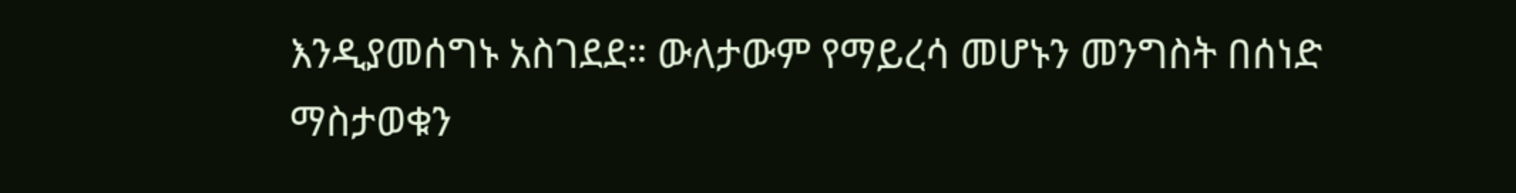እንዲያመሰግኑ አስገደደ። ውለታውም የማይረሳ መሆኑን መንግስት በሰነድ ማስታወቁን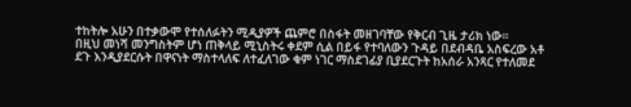ተከትሎ አሁን በተቃውሞ የተሰለፉትን ሚዲያዎች ጨምሮ በስፋት መዘገባቸው የቅርብ ጊዜ ታሪክ ነው።
በዚህ መነሻ መንግስትም ሆነ ጠቅላይ ሚኒስትሩ ቀደም ሲል በይፋ የተባለውን ጉዳይ በደብዳቤ አስፍረው አቶ ደጉ እንዲያደርሱት በዋናነት ማስተላለፍ ለተፈለገው ቁም ነገር ማስደገፊያ ቢያደርጉት ከአሰራ አንጻር የተለመደ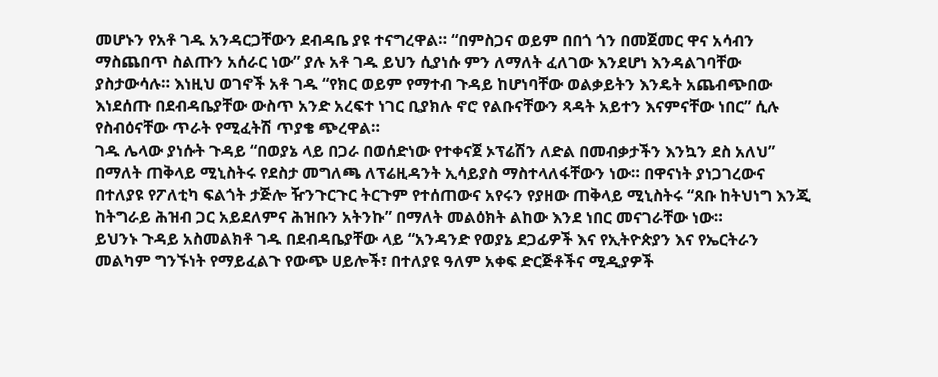መሆኑን የአቶ ገዱ አንዳርጋቸውን ደብዳቤ ያዩ ተናግረዋል። “በምስጋና ወይም በበጎ ጎን በመጀመር ዋና አሳብን ማስጨበጥ ስልጡን አሰራር ነው” ያሉ አቶ ገዱ ይህን ሲያነሱ ምን ለማለት ፈለገው እንደሆነ እንዳልገባቸው ያስታውሳሉ። እነዚህ ወገኖች አቶ ገዱ “የክር ወይም የማተብ ጉዳይ ከሆነባቸው ወልቃይትን እንዴት አጨብጭበው እነደሰጡ በደብዳቤያቸው ውስጥ አንድ አረፍተ ነገር ቢያክሉ ኖሮ የልቡናቸውን ጻዳት አይተን እናምናቸው ነበር” ሲሉ የስብዕናቸው ጥራት የሚፈትሽ ጥያቄ ጭረዋል።
ገዱ ሌላው ያነሱት ጉዳይ “በወያኔ ላይ በጋራ በወሰድነው የተቀናጀ ኦፕሬሽን ለድል በመብቃታችን እንኳን ደስ አለህ” በማለት ጠቅላይ ሚኒስትሩ የደስታ መግለጫ ለፕሬዚዳንት ኢሳይያስ ማስተላለፋቸውን ነው። በዋናነት ያነጋገረውና በተለያዩ የፖለቲካ ፍልጎት ታጅሎ ዥንጉርጉር ትርጉም የተሰጠውና አየሩን የያዘው ጠቅላይ ሚኒስትሩ “ጸቡ ከትህነግ እንጂ ከትግራይ ሕዝብ ጋር አይደለምና ሕዝቡን አትንኩ” በማለት መልዕክት ልከው እንደ ነበር መናገራቸው ነው።
ይህንኑ ጉዳይ አስመልክቶ ገዱ በደብዳቤያቸው ላይ “አንዳንድ የወያኔ ደጋፊዎች እና የኢትዮጵያን እና የኤርትራን መልካም ግንኙነት የማይፈልጉ የውጭ ሀይሎች፣ በተለያዩ ዓለም አቀፍ ድርጅቶችና ሚዲያዎች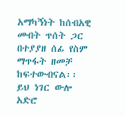አማካኝነት ከሰብአዊ መብት ጥሰት ጋር በተያያዘ ሰፊ የስም ማጥፋት ዘመቻ ከፍተውብናል፡፡ ይህ ነገር ውሎ አድሮ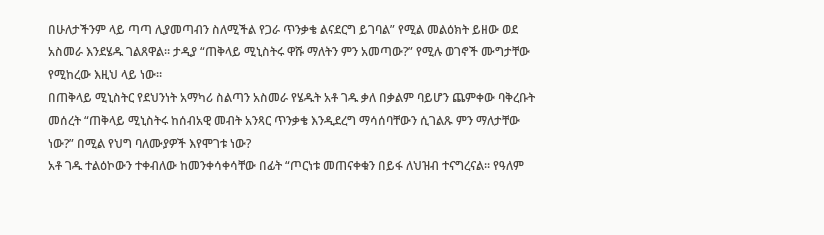በሁለታችንም ላይ ጣጣ ሊያመጣብን ስለሚችል የጋራ ጥንቃቄ ልናደርግ ይገባል” የሚል መልዕክት ይዘው ወደ አስመራ እንደሄዱ ገልጸዋል። ታዲያ “ጠቅላይ ሚኒስትሩ ዋሹ ማለትን ምን አመጣው?” የሚሉ ወገኖች ሙግታቸው የሚከረው እዚህ ላይ ነው።
በጠቅላይ ሚኒስትር የደህንነት አማካሪ ስልጣን አስመራ የሄዱት አቶ ገዱ ቃለ በቃልም ባይሆን ጨምቀው ባቅረቡት መሰረት “ጠቅላይ ሚኒስትሩ ከሰብአዊ መብት አንጻር ጥንቃቄ እንዲደረግ ማሳሰባቸውን ሲገልጹ ምን ማለታቸው ነው?” በሚል የህግ ባለሙያዎች እየሞገቱ ነው?
አቶ ገዱ ተልዕኮውን ተቀብለው ከመንቀሳቀሳቸው በፊት “ጦርነቱ መጠናቀቁን በይፋ ለህዝብ ተናግረናል፡፡ የዓለም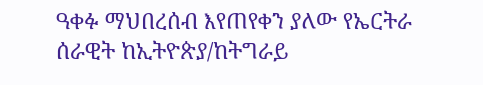ዓቀፉ ማህበረሰብ እየጠየቀን ያለው የኤርትራ ሰራዊት ከኢትዮጵያ/ከትግራይ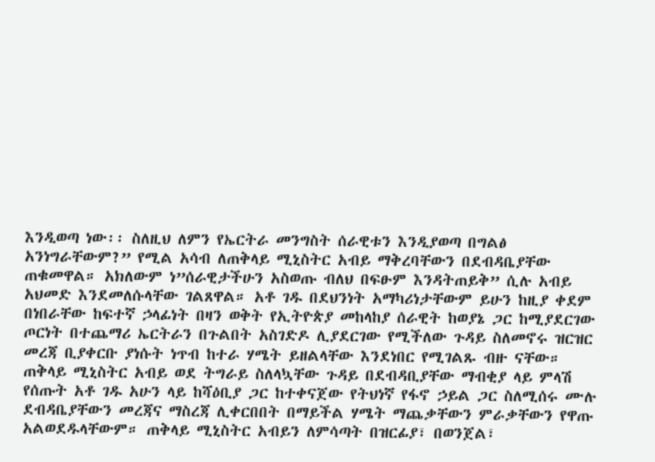እንዲወጣ ነው፡፡ ስለዚህ ለምን የኤርትራ መንግስት ሰራዊቱን እንዲያወጣ በግልፅ አንነግራቸውም?” የሚል አሳብ ለጠቅላይ ሚኒስትር አብይ ማቅረባቸውን በደብዳቤያቸው ጠቁመዋል። አክለውም ነ”ሰራዊታችሁን አስወጡ ብለህ በፍፁም እንዳትጠይቅ” ሲሉ አብይ አህመድ እንደመለሱላቸው ገልጸዋል። አቶ ገዱ በደህንነት አማካሪነታቸውም ይሁን ከዚያ ቀደም በነበራቸው ከፍተኛ ኃላፊነት በዛን ወቅት የኢትዮጵያ መከላከያ ሰራዊት ከወያኔ ጋር ከሚያደርገው ጦርነት በተጨማሪ ኤርትራን በጉልበት አስገድዶ ሊያደርገው የሚችለው ጉዳይ ስለመኖሩ ዝርዝር መረጃ ቢያቀርቡ ያነሱት ነጥብ ከተራ ሃሜት ይዘልላቸው እንደነበር የሚገልጹ ብዙ ናቸው።
ጠቅላይ ሚኒስትር አብይ ወደ ትግራይ ስለላኳቸው ጉዳይ በደብዳቢያቸው ማብቂያ ላይ ምላሽ የሰጡት አቶ ገዱ አሁን ላይ ከሻዕቢያ ጋር ከተቀናጀው የትህነኛ የፋኖ ኃይል ጋር ስለሚሰሩ ሙሉ ደብዳቤያቸውን መረጃና ማስረጃ ሊቀርበበት በማይችል ሃሜት ማጨቃቸውን ምራቃቸውን የዋጡ አልወደዱላቸውም። ጠቅላይ ሚኒስትር አብይን ለምሳጣት በዝርፊያ፣ በወንጀል፣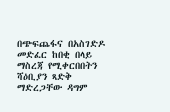በጭፍጨፋና በአስገድዶ መድፈር ከበቂ በላይ ማስረጃ የሚቀርበበትን ሻዕቢያን ጻድቅ ማድረጋቸው ዳግም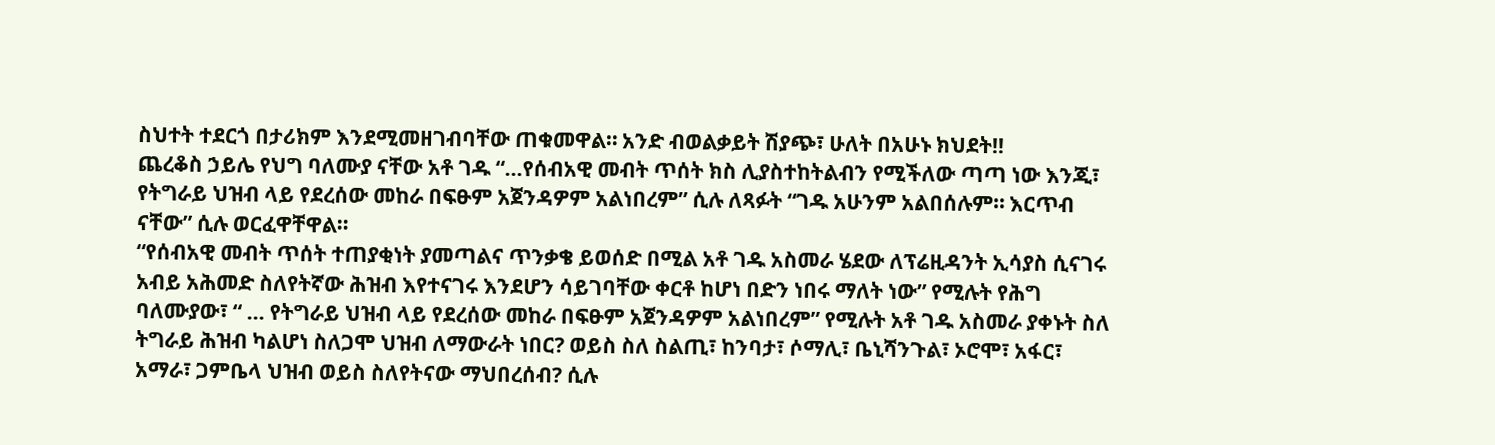ስህተት ተደርጎ በታሪክም እንደሚመዘገብባቸው ጠቁመዋል። አንድ ብወልቃይት ሽያጭ፣ ሁለት በአሁኑ ክህደት!!
ጨረቆስ ኃይሌ የህግ ባለሙያ ናቸው አቶ ገዱ “…የሰብአዊ መብት ጥሰት ክስ ሊያስተከትልብን የሚችለው ጣጣ ነው እንጂ፣ የትግራይ ህዝብ ላይ የደረሰው መከራ በፍፁም አጀንዳዎም አልነበረም” ሲሉ ለጻፉት “ገዱ አሁንም አልበሰሉም። እርጥብ ናቸው” ሲሉ ወርፈዋቸዋል።
“የሰብአዊ መብት ጥሰት ተጠያቂነት ያመጣልና ጥንቃቄ ይወሰድ በሚል አቶ ገዱ አስመራ ሄደው ለፕሬዚዳንት ኢሳያስ ሲናገሩ አብይ አሕመድ ስለየትኛው ሕዝብ እየተናገሩ እንደሆን ሳይገባቸው ቀርቶ ከሆነ በድን ነበሩ ማለት ነው” የሚሉት የሕግ ባለሙያው፣ “ … የትግራይ ህዝብ ላይ የደረሰው መከራ በፍፁም አጀንዳዎም አልነበረም” የሚሉት አቶ ገዱ አስመራ ያቀኑት ስለ ትግራይ ሕዝብ ካልሆነ ስለጋሞ ህዝብ ለማውራት ነበር? ወይስ ስለ ስልጢ፣ ከንባታ፣ ሶማሊ፣ ቤኒሻንጉል፣ ኦሮሞ፣ አፋር፣ አማራ፣ ጋምቤላ ህዝብ ወይስ ስለየትናው ማህበረሰብ? ሲሉ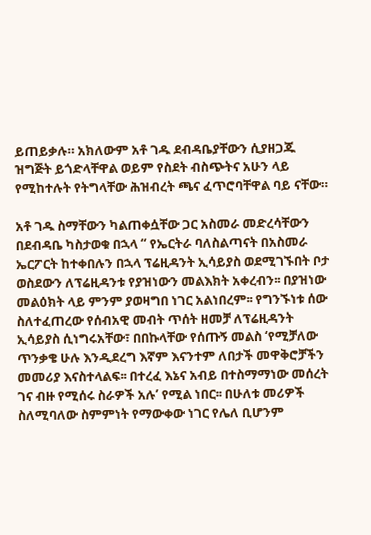ይጠይቃሉ። አክለውም አቶ ገዱ ደብዳቤያቸውን ሲያዘጋጁ ዝግጅት ይጎድላቸዋል ወይም የስደት ብስጭትና አሁን ላይ የሚከተሉት የትግላቸው ሕዝብረት ጫና ፈጥሮባቸዋል ባይ ናቸው።

አቶ ገዱ ስማቸውን ካልጠቀሷቸው ጋር አስመራ መድረሳቸውን በደብዳቤ ካስታወቁ በኋላ “ የኤርትራ ባለስልጣናት በአስመራ ኤርፖርት ከተቀበሉን በኋላ ፕሬዚዳንት ኢሳይያስ ወደሚገኙበት ቦታ ወስደውን ለፕሬዚዳንቱ የያዝነውን መልእክት አቀረብን፡፡ በያዝነው መልዕክት ላይ ምንም ያወዛግበ ነገር አልነበረም፡፡ የግንኙነቱ ሰው ስለተፈጠረው የሰብአዊ መብት ጥሰት ዘመቻ ለፕሬዚዳንት ኢሳይያስ ሲነግሩአቸው፣ በበኩላቸው የሰጡኝ መልስ ‘የሚቻለው ጥንቃቄ ሁሉ እንዲደረግ እኛም እናንተም ለበታች መዋቅሮቻችን መመሪያ እናስተላልፍ፡፡ በተረፈ እኔና አብይ በተስማማነው መሰረት ገና ብዙ የሚሰሩ ስራዎች አሉ’ የሚል ነበር፡፡ በሁለቱ መሪዎች ስለሚባለው ስምምነት የማውቀው ነገር የሌለ ቢሆንም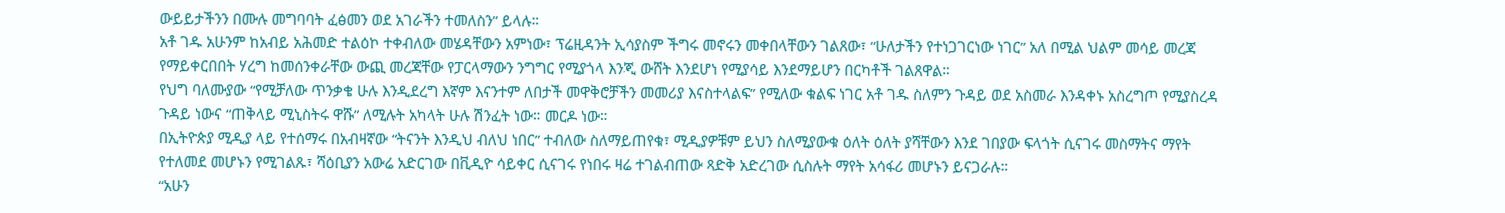ውይይታችንን በሙሉ መግባባት ፈፅመን ወደ አገራችን ተመለስን” ይላሉ።
አቶ ገዱ አሁንም ከአብይ አሕመድ ተልዕኮ ተቀብለው መሄዳቸውን አምነው፣ ፕሬዚዳንት ኢሳያስም ችግሩ መኖሩን መቀበላቸውን ገልጸው፣ “ሁለታችን የተነጋገርነው ነገር” አለ በሚል ህልም መሳይ መረጃ የማይቀርበበት ሃረግ ከመሰንቀራቸው ውጪ መረጃቸው የፓርላማውን ንግግር የሚያጎላ እንጂ ውሸት እንደሆነ የሚያሳይ እንደማይሆን በርካቶች ገልጸዋል።
የህግ ባለሙያው “የሚቻለው ጥንቃቄ ሁሉ እንዲደረግ እኛም እናንተም ለበታች መዋቅሮቻችን መመሪያ እናስተላልፍ” የሚለው ቁልፍ ነገር አቶ ገዱ ስለምን ጉዳይ ወደ አስመራ እንዳቀኑ አስረግጦ የሚያስረዳ ጉዳይ ነውና “ጠቅላይ ሚኒስትሩ ዋሹ” ለሚሉት አካላት ሁሉ ሽንፈት ነው። መርዶ ነው።
በኢትዮጵያ ሚዲያ ላይ የተሰማሩ በአብዛኛው “ትናንት እንዲህ ብለህ ነበር” ተብለው ስለማይጠየቁ፣ ሚዲያዎቹም ይህን ስለሚያውቁ ዕለት ዕለት ያሻቸውን እንደ ገበያው ፍላጎት ሲናገሩ መስማትና ማየት የተለመደ መሆኑን የሚገልጹ፣ ሻዕቢያን አውሬ አድርገው በቪዲዮ ሳይቀር ሲናገሩ የነበሩ ዛሬ ተገልብጠው ጻድቅ አድረገው ሲስሉት ማየት አሳፋሪ መሆኑን ይናጋራሉ።
“አሁን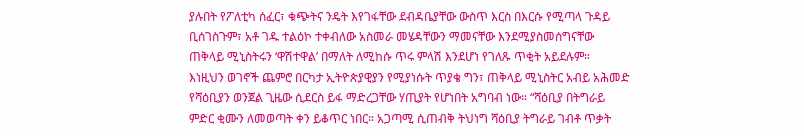ያሉበት የፖለቲካ ሰፈር፣ ቁጭትና ንዴት እየገፋቸው ደብዳቤያቸው ውስጥ እርስ በእርሱ የሚጣላ ጉዳይ ቢሰገስጉም፣ አቶ ገዱ ተልዕኮ ተቀብለው አስመራ መሄዳቸውን ማመናቸው እንደሚያስመሰግናቸው ጠቅላይ ሚኒስትሩን ‘ዋሽተዋል’ በማለት ለሚከሱ ጥሩ ምላሽ እንደሆነ የገለጹ ጥቂት አይደሉም።
እነዚህን ወገኖች ጨምሮ በርካታ ኢትዮጵያዊያን የሚያነሱት ጥያቄ ግን፣ ጠቅላይ ሚኒስትር አብይ አሕመድ የሻዕቢያን ወንጀል ጊዜው ሲደርስ ይፋ ማድረጋቸው ሃጢያት የሆነበት አግባብ ነው። “ሻዕቢያ በትግራይ ምድር ቂሙን ለመወጣት ቀን ይቆጥር ነበር። አጋጣሚ ሲጠብቅ ትህነግ ሻዕቢያ ትግራይ ገብቶ ጥቃት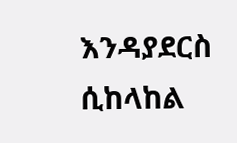እንዳያደርስ ሲከላከል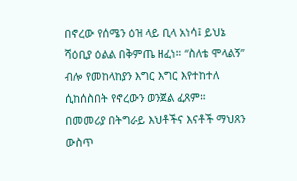በኖረው የሰሜን ዕዝ ላይ ቢላ አነሳ፤ ይህኔ ሻዕቢያ ዕልል በቅምጤ ዘፈነ። “ስለቴ ሞላልኝ” ብሎ የመከላከያን እግር እግር እየተከተለ ሲከሰስበት የኖረውን ወንጀል ፈጸም። በመመሪያ በትግራይ እህቶችና እናቶች ማህጸን ውስጥ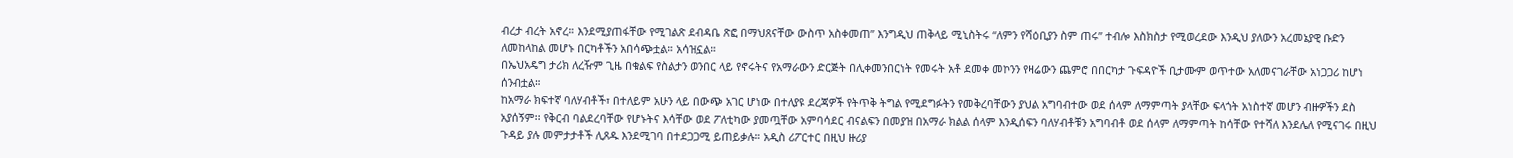ብረታ ብረት አኖረ። እንደሚያጠፋቸው የሚገልጽ ደብዳቤ ጽፎ በማህጸናቸው ውስጥ አስቀመጠ” እንግዲህ ጠቅላይ ሚኒስትሩ “ለምን የሻዕቢያን ስም ጠሩ” ተብሎ እስክስታ የሚወረደው እንዲህ ያለውን አረመኔያዊ ቡድን ለመከላከል መሆኑ በርካቶችን አበሳጭቷል። አሳዝኗል።
በኤህአዴግ ታሪክ ለረዥም ጊዜ በቁልፍ የስልታን ወንበር ላይ የኖሩትና የአማራውን ድርጅት በሊቀመንበርነት የመሩት አቶ ደመቀ መኮንን የዛሬውን ጨምሮ በበርካታ ጉፍዳዮች ቢታሙም ወጥተው አለመናገራቸው አነጋጋሪ ከሆነ ሰንብቷል።
ከአማራ ክፍተኛ ባለሃብቶች፣ በተለይም አሁን ላይ በውጭ አገር ሆነው በተለያዩ ደረጃዎች የትጥቅ ትግል የሚደግፉትን የመቅረባቸውን ያህል አግባብተው ወደ ሰላም ለማምጣት ያላቸው ፍላጎት አነስተኛ መሆን ብዙዎችን ደስ አያሰኝም፡፡ የቅርብ ባልደረባቸው የሆኑትና እሳቸው ወደ ፖለቲካው ያመጧቸው አምባሳደር ብናልፍን በመያዝ በአማራ ክልል ሰላም እንዲሰፍን ባለሃብቶቹን አግባብቶ ወደ ሰላም ለማምጣት ከሳቸው የተሻለ እንደሌለ የሚናገሩ በዚህ ጉዳይ ያሉ መምታታቶች ሊጸዱ እንደሚገባ በተደጋጋሚ ይጠይቃሉ። አዲስ ሪፖርተር በዚህ ዙሪያ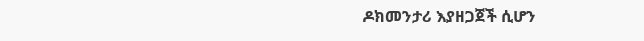ዶክመንታሪ እያዘጋጀች ሲሆን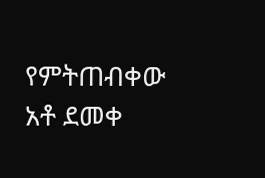የምትጠብቀው አቶ ደመቀ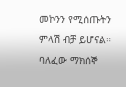መኮንን የሚሰጡትን ምላሽ ብቻ ይሆናል።
ባለፈው ማክሰኞ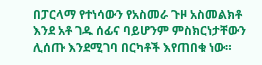በፓርላማ የተነሳውን የአስመራ ጉዞ አስመልክቶ እንደ አቶ ገዱ ሰፊና ባይሆንም ምስክርነታቸውን ሊሰጡ እንደሚገባ በርካቶች እየጠበቁ ነው።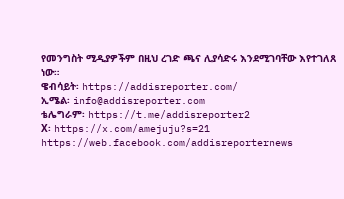የመንግስት ሚዲያዎችም በዚህ ረገድ ጫና ሊያሳድሩ እንደሚገባቸው እየተገለጸ ነው።
ዌብሳይት፡ https://addisreporter.com/
ኢሜል፡ info@addisreporter.com
ቴሌግራም፡ https://t.me/addisreporter2
X፡ https://x.com/amejuju?s=21
https://web.facebook.com/addisreporternews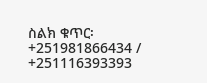ስልክ ቁጥር፡ +251981866434 / +251116393393